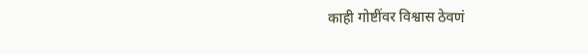काही गोष्टींवर विश्वास ठेवणं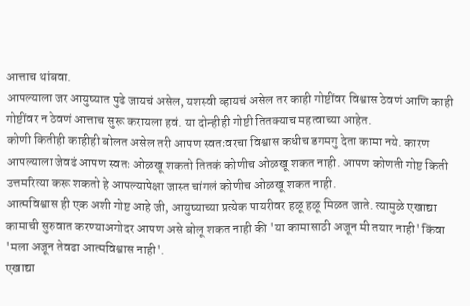आत्ताच थांबवा.
आपल्याला जर आयुष्यात पुढे जायचं असेल, यशस्वी व्हायचं असेल तर काही गोष्टींवर विश्वास ठेवणं आणि काही गोष्टींवर न ठेवणं आत्ताच सुरू करायला हवं. या दोन्हीही गोष्टी तितक्याच महत्वाच्या आहेत.
कोणी कितीही काहीही बोलत असेल तरी आपण स्वतःवरचा विश्वास कधीच डगमगु देता कामा नये. कारण आपल्याला जेवढं आपण स्वतः ओळखू शकतो तितकं कोणीच ओळखू शकत नाही. आपण कोणती गोष्ट किती उत्तमरित्या करू शकतो हे आपल्यापेक्षा जास्त चांगलं कोणीच ओळखू शकत नाही.
आत्मविश्वास ही एक अशी गोष्ट आहे जी, आयुष्याच्या प्रत्येक पायरीवर हळू हळू मिळत जाते. त्यामुळे एखाद्या कामाची सुरुवात करण्याअगोदर आपण असे बोलू शकत नाही की 'या कामासाठी अजून मी तयार नाही' किंवा 'मला अजून तेवढा आत्मविश्वास नाही'.
एखाद्या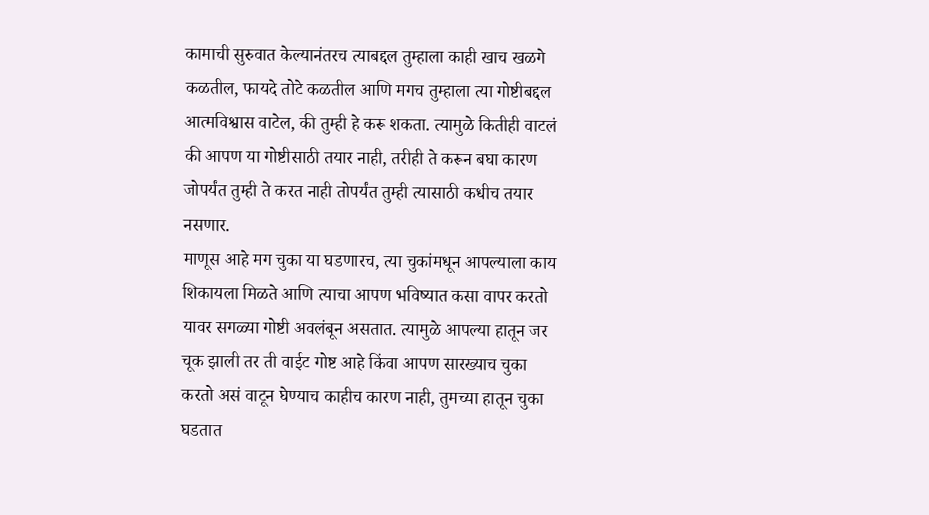कामाची सुरुवात केल्यानंतरच त्याबद्दल तुम्हाला काही खाच खळगे कळतील, फायदे तोटे कळतील आणि मगच तुम्हाला त्या गोष्टीबद्दल आत्मविश्वास वाटेल, की तुम्ही हे करू शकता. त्यामुळे कितीही वाटलं की आपण या गोष्टीसाठी तयार नाही, तरीही ते करून बघा कारण जोपर्यंत तुम्ही ते करत नाही तोपर्यंत तुम्ही त्यासाठी कधीच तयार नसणार.
माणूस आहे मग चुका या घडणारच, त्या चुकांमधून आपल्याला काय शिकायला मिळते आणि त्याचा आपण भविष्यात कसा वापर करतो यावर सगळ्या गोष्टी अवलंबून असतात. त्यामुळे आपल्या हातून जर चूक झाली तर ती वाईट गोष्ट आहे किंवा आपण सारख्याच चुका करतो असं वाटून घेण्याच काहीच कारण नाही, तुमच्या हातून चुका घडतात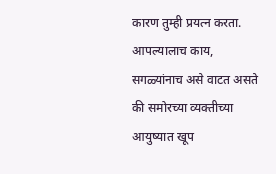कारण तुम्ही प्रयत्न करता.
आपल्यालाच काय, सगळ्यांनाच असे वाटत असते की समोरच्या व्यक्तीच्या आयुष्यात खूप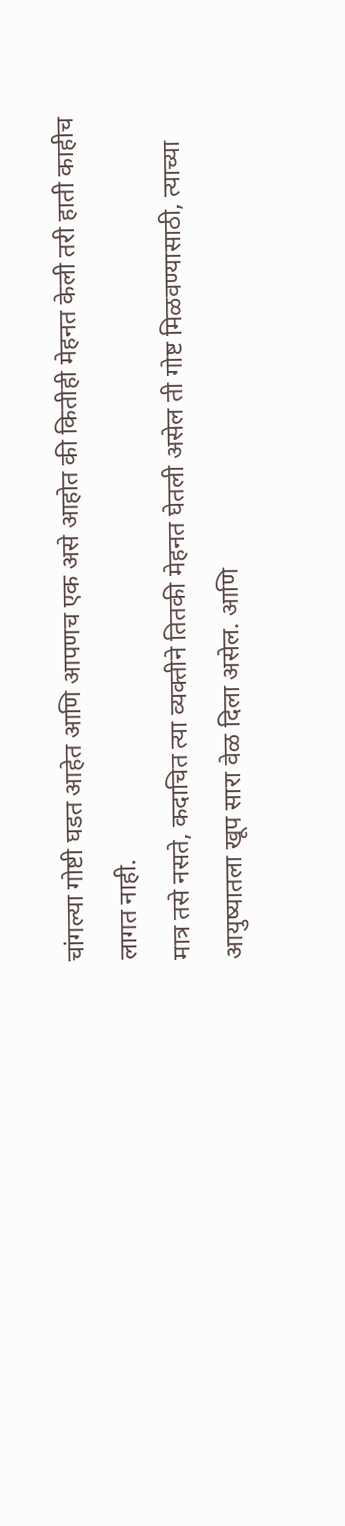चांगल्या गोष्टी घडत आहेत आणि आपणच एक असे आहोत की कितीही मेहनत केली तरी हाती काहीच लागत नाही.
मात्र तसे नसते, कदाचित त्या व्यक्तीने तितकी मेहनत घेतली असेल ती गोष्ट मिळवण्यासाठी, त्याच्या आयुष्यातला खूप सारा वेळ दिला असेल. आणि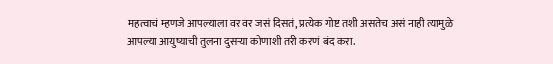महत्वाचं म्हणजे आपल्याला वर वर जसं दिसतं, प्रत्येक गोष्ट तशी असतेच असं नाही त्यामुळे आपल्या आयुष्याची तुलना दुसऱ्या कोणाशी तरी करणं बंद करा.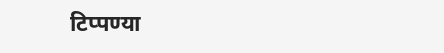टिप्पण्या